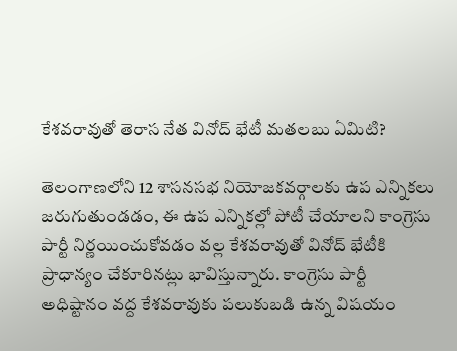కేశవరావుతో తెరాస నేత వినోద్ భేటీ మతలబు ఏమిటి?

తెలంగాణలోని 12 శాసనసభ నియోజకవర్గాలకు ఉప ఎన్నికలు జరుగుతుండడం, ఈ ఉప ఎన్నికల్లో పోటీ చేయాలని కాంగ్రెసు పార్టీ నిర్ణయించుకోవడం వల్ల కేశవరావుతో వినోద్ భేటీకి ప్రాధాన్యం చేకూరినట్లు భావిస్తున్నారు. కాంగ్రెసు పార్టీ అధిష్టానం వద్ద కేశవరావుకు పలుకుబడి ఉన్న విషయం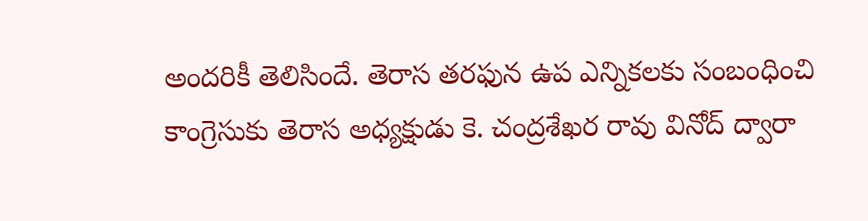అందరికీ తెలిసిందే. తెరాస తరఫున ఉప ఎన్నికలకు సంబంధించి కాంగ్రెసుకు తెరాస అధ్యక్షుడు కె. చంద్రశేఖర రావు వినోద్ ద్వారా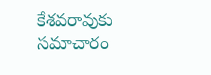కేశవరావుకు సమాచారం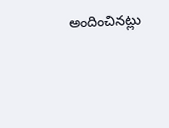అందించినట్లు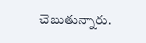చెబుతున్నారు.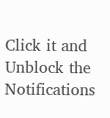Click it and Unblock the Notifications